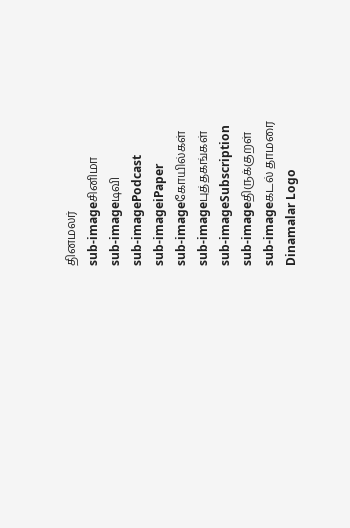தினமலர்
sub-imageசினிமா
sub-imageடிவி
sub-imagePodcast
sub-imageiPaper
sub-imageகோயில்கள்
sub-imageபுத்தகங்கள்
sub-imageSubscription
sub-imageதிருக்குறள்
sub-imageகடல் தாமரை
Dinamalar Logo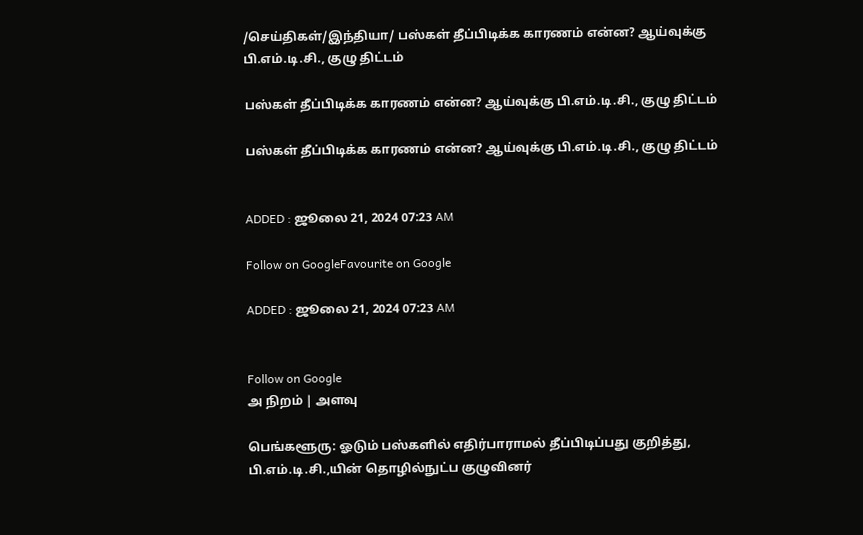/செய்திகள்/இந்தியா/ பஸ்கள் தீப்பிடிக்க காரணம் என்ன? ஆய்வுக்கு பி.எம்.டி.சி., குழு திட்டம்

பஸ்கள் தீப்பிடிக்க காரணம் என்ன? ஆய்வுக்கு பி.எம்.டி.சி., குழு திட்டம்

பஸ்கள் தீப்பிடிக்க காரணம் என்ன? ஆய்வுக்கு பி.எம்.டி.சி., குழு திட்டம்


ADDED : ஜூலை 21, 2024 07:23 AM

Follow on GoogleFavourite on Google

ADDED : ஜூலை 21, 2024 07:23 AM


Follow on Google
அ நிறம் | அளவு

பெங்களூரு: ஓடும் பஸ்களில் எதிர்பாராமல் தீப்பிடிப்பது குறித்து, பி.எம்.டி.சி.,யின் தொழில்நுட்ப குழுவினர்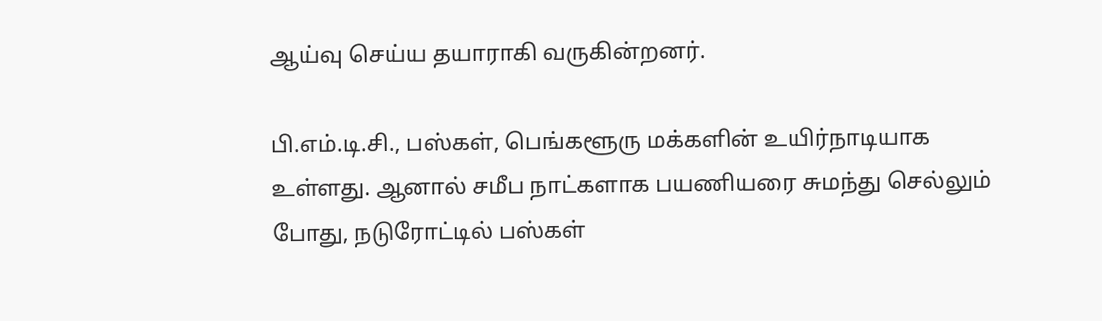ஆய்வு செய்ய தயாராகி வருகின்றனர்.

பி.எம்.டி.சி., பஸ்கள், பெங்களூரு மக்களின் உயிர்நாடியாக உள்ளது. ஆனால் சமீப நாட்களாக பயணியரை சுமந்து செல்லும் போது, நடுரோட்டில் பஸ்கள்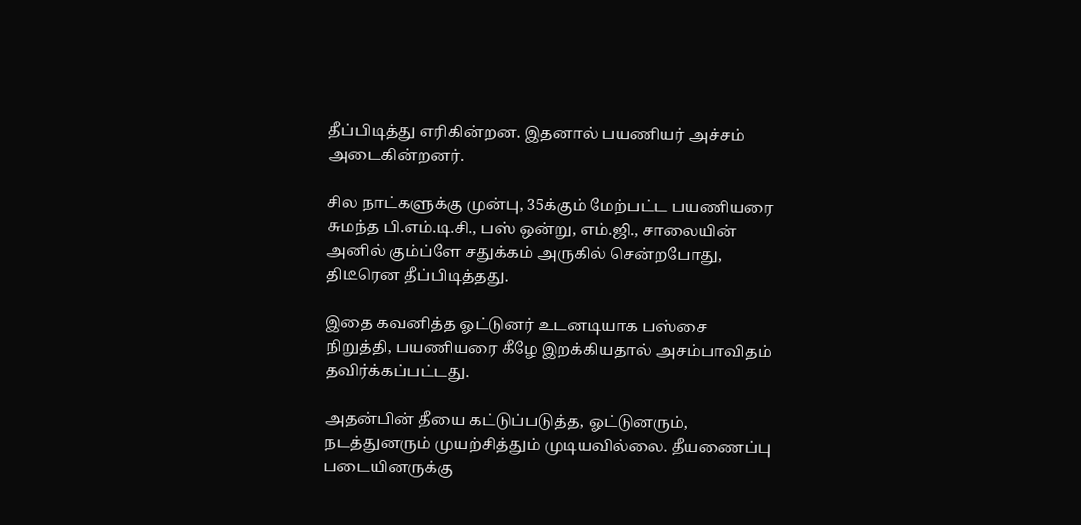தீப்பிடித்து எரிகின்றன. இதனால் பயணியர் அச்சம் அடைகின்றனர்.

சில நாட்களுக்கு முன்பு, 35க்கும் மேற்பட்ட பயணியரை சுமந்த பி.எம்.டி.சி., பஸ் ஒன்று, எம்.ஜி., சாலையின் அனில் கும்ப்ளே சதுக்கம் அருகில் சென்றபோது, திடீரென தீப்பிடித்தது.

இதை கவனித்த ஓட்டுனர் உடனடியாக பஸ்சை நிறுத்தி, பயணியரை கீழே இறக்கியதால் அசம்பாவிதம் தவிர்க்கப்பட்டது.

அதன்பின் தீயை கட்டுப்படுத்த, ஓட்டுனரும், நடத்துனரும் முயற்சித்தும் முடியவில்லை. தீயணைப்பு படையினருக்கு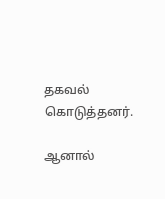தகவல் கொடுத்தனர்.

ஆனால்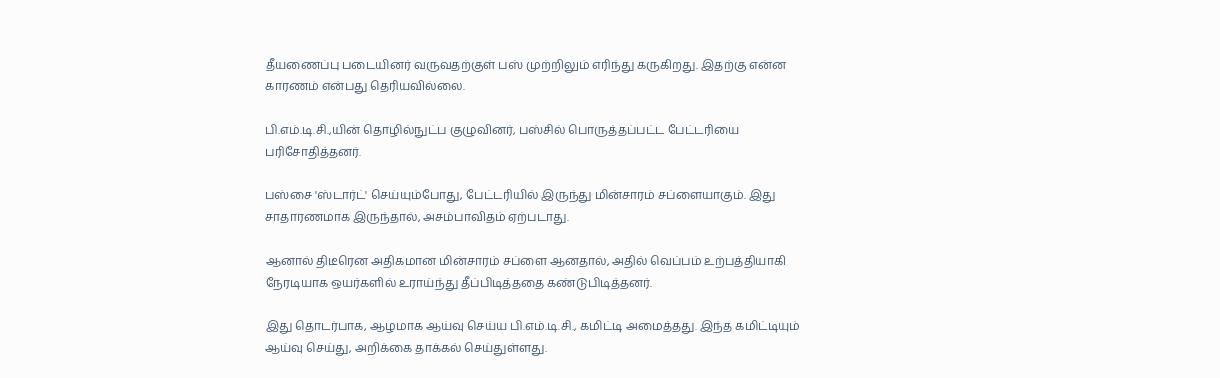தீயணைப்பு படையினர் வருவதற்குள் பஸ் முற்றிலும் எரிந்து கருகிறது. இதற்கு என்ன காரணம் என்பது தெரியவில்லை.

பி.எம்.டி.சி.,யின் தொழில்நுட்ப குழுவினர், பஸ்சில் பொருத்தப்பட்ட பேட்டரியை பரிசோதித்தனர்.

பஸ்சை 'ஸ்டார்ட்' செய்யும்போது, பேட்டரியில் இருந்து மின்சாரம் சப்ளையாகும். இது சாதாரணமாக இருந்தால், அசம்பாவிதம் ஏற்படாது.

ஆனால் திடீரென அதிகமான மின்சாரம் சப்ளை ஆனதால், அதில் வெப்பம் உற்பத்தியாகி நேரடியாக ஒயர்களில் உராய்ந்து தீப்பிடித்ததை கண்டுபிடித்தனர்.

இது தொடர்பாக, ஆழமாக ஆய்வு செய்ய பி.எம்.டி.சி., கமிட்டி அமைத்தது. இந்த கமிட்டியும் ஆய்வு செய்து, அறிக்கை தாக்கல் செய்துள்ளது.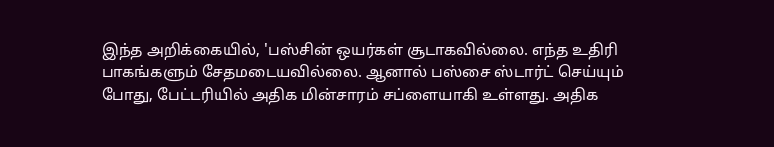இந்த அறிக்கையில், 'பஸ்சின் ஒயர்கள் சூடாகவில்லை. எந்த உதிரி பாகங்களும் சேதமடையவில்லை. ஆனால் பஸ்சை ஸ்டார்ட் செய்யும் போது, பேட்டரியில் அதிக மின்சாரம் சப்ளையாகி உள்ளது. அதிக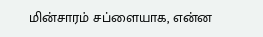மின்சாரம் சப்ளையாக, என்ன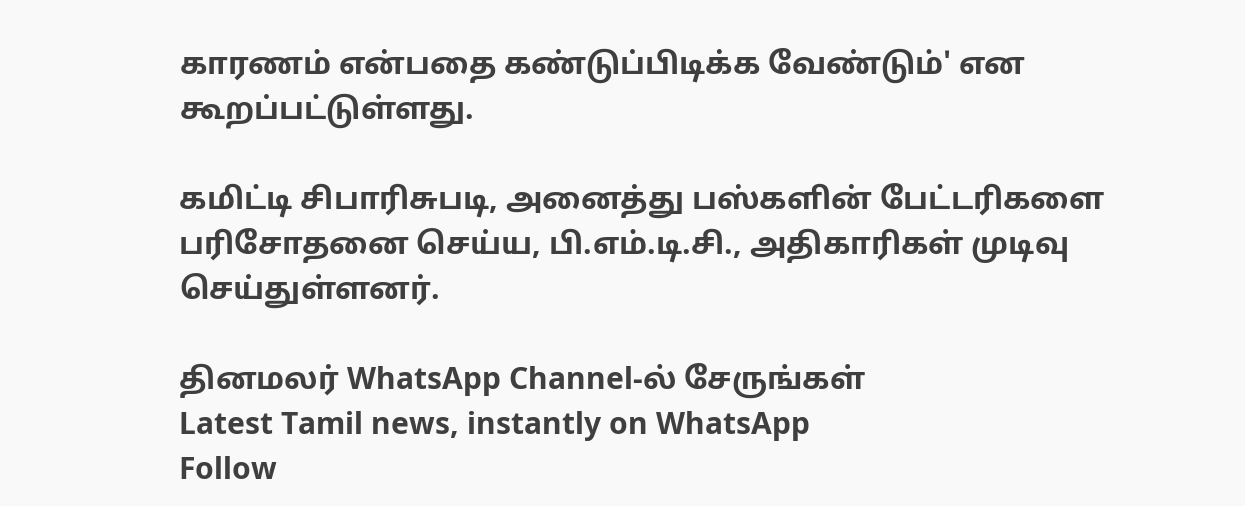காரணம் என்பதை கண்டுப்பிடிக்க வேண்டும்' என கூறப்பட்டுள்ளது.

கமிட்டி சிபாரிசுபடி, அனைத்து பஸ்களின் பேட்டரிகளை பரிசோதனை செய்ய, பி.எம்.டி.சி., அதிகாரிகள் முடிவு செய்துள்ளனர்.

தினமலர் WhatsApp Channel-ல் சேருங்கள்
Latest Tamil news, instantly on WhatsApp
Follow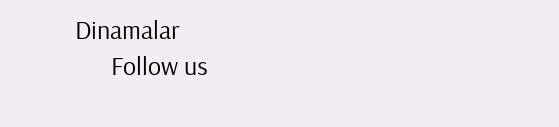Dinamalar
      Follow us